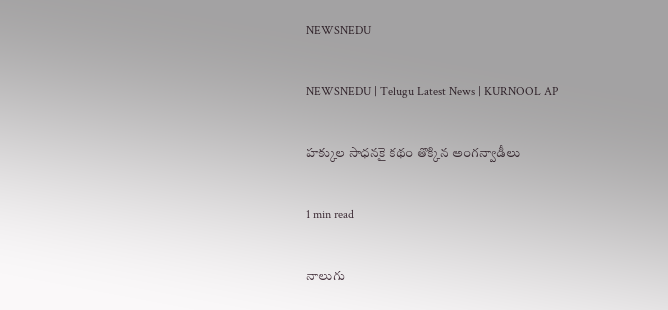NEWSNEDU

NEWSNEDU | Telugu Latest News | KURNOOL AP

హక్కుల సాధనకై కథం తొక్కిన అంగన్వాడీలు

1 min read

నాలుగు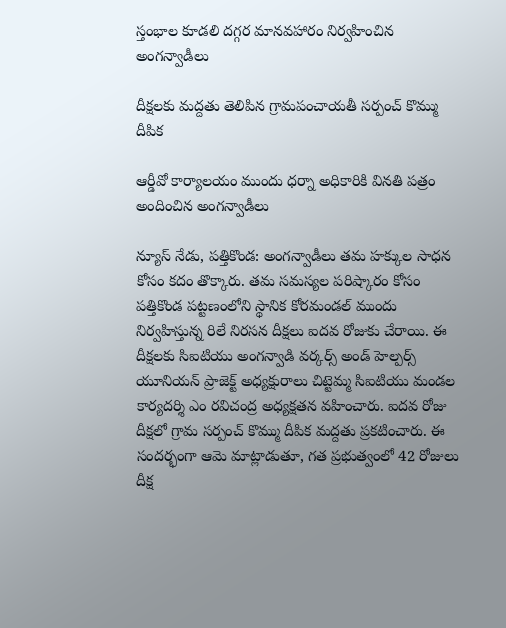స్తంభాల కూడలి దగ్గర మానవహారం నిర్వహించిన అంగన్వాడీలు

దీక్షలకు మద్దతు తెలిపిన గ్రామపంచాయతీ సర్పంచ్ కొమ్ము దీపిక

ఆర్డీవో కార్యాలయం ముందు ధర్నా అధికారికి వినతి పత్రం అందించిన అంగన్వాడీలు

న్యూస్ నేడు, పత్తికొండ: అంగన్వాడీలు తమ హక్కుల సాధన కోసం కదం తొక్కారు. తమ సమస్యల పరిష్కారం కోసం పత్తికొండ పట్టణంలోని స్థానిక కోరమండల్ ముందు నిర్వహిస్తున్న రిలే నిరసన దీక్షలు ఐదవ రోజుకు చేరాయి. ఈ దీక్షలకు సిఐటియు అంగన్వాడి వర్కర్స్ అండ్ హెల్పర్స్ యూనియన్ ప్రాజెక్ట్ అధ్యక్షురాలు చిట్టెమ్మ సిఐటియు మండల కార్యదర్శి ఎం రవిచంద్ర అధ్యక్షతన వహించారు. ఐదవ రోజు దీక్షలో గ్రామ సర్పంచ్ కొమ్ము దీపిక మద్దతు ప్రకటించారు. ఈ సందర్భంగా ఆమె మాట్లాడుతూ, గత ప్రభుత్వంలో 42 రోజులు దీక్ష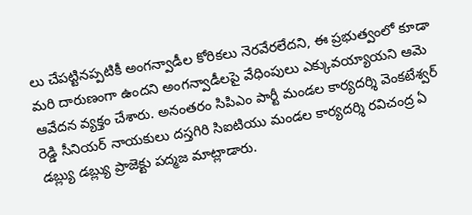లు చేపట్టినప్పటికీ అంగన్వాడీల కోరికలు నెరవేరలేదని, ఈ ప్రభుత్వంలో కూడా మరి దారుణంగా ఉందని అంగన్వాడీలపై వేధింపులు ఎక్కువయ్యాయని ఆమె ఆవేదన వ్యక్తం చేశారు. అనంతరం సిపిఎం పార్టీ మండల కార్యదర్శి వెంకటేశ్వర్ రెడ్డి సీనియర్ నాయకులు దస్తగిరి సిఐటియు మండల కార్యదర్శి రవిచంద్ర ఏ డబ్ల్యు డబ్ల్యు ప్రాజెక్టు పద్మజ మాట్లాడారు.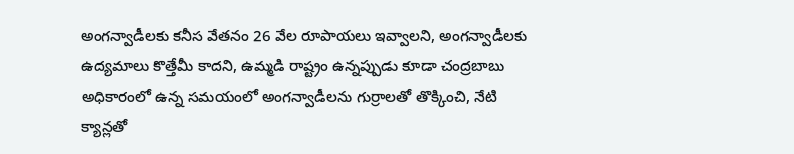అంగన్వాడీలకు కనీస వేతనం 26 వేల రూపాయలు ఇవ్వాలని, అంగన్వాడీలకు ఉద్యమాలు కొత్తేమీ కాదని, ఉమ్మడి రాష్ట్రం ఉన్నప్పుడు కూడా చంద్రబాబు అధికారంలో ఉన్న సమయంలో అంగన్వాడీలను గుర్రాలతో తొక్కించి, నేటి క్యాన్లతో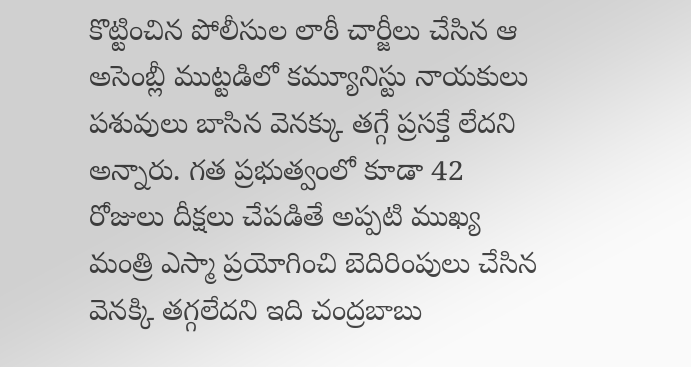కొట్టించిన పోలీసుల లాఠీ చార్జీలు చేసిన ఆ అసెంబ్లీ ముట్టడిలో కమ్యూనిస్టు నాయకులు పశువులు బాసిన వెనక్కు తగ్గే ప్రసక్తే లేదని అన్నారు. గత ప్రభుత్వంలో కూడా 42 రోజులు దీక్షలు చేపడితే అప్పటి ముఖ్య మంత్రి ఎస్మా ప్రయోగించి బెదిరింపులు చేసిన వెనక్కి తగ్గలేదని ఇది చంద్రబాబు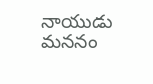నాయుడు మననం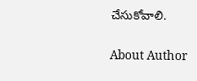చేసుకోవాలి.

About Author